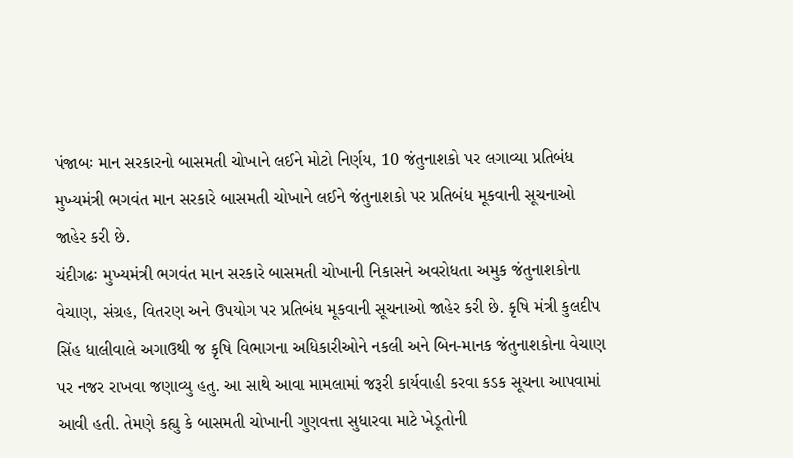પંજાબઃ માન સરકારનો બાસમતી ચોખાને લઈને મોટો નિર્ણય, 10 જંતુનાશકો પર લગાવ્યા પ્રતિબંધ
મુખ્યમંત્રી ભગવંત માન સરકારે બાસમતી ચોખાને લઈને જંતુનાશકો પર પ્રતિબંધ મૂકવાની સૂચનાઓ જાહેર કરી છે.
ચંદીગઢઃ મુખ્યમંત્રી ભગવંત માન સરકારે બાસમતી ચોખાની નિકાસને અવરોધતા અમુક જંતુનાશકોના વેચાણ, સંગ્રહ, વિતરણ અને ઉપયોગ પર પ્રતિબંધ મૂકવાની સૂચનાઓ જાહેર કરી છે. કૃષિ મંત્રી કુલદીપ સિંહ ધાલીવાલે અગાઉથી જ કૃષિ વિભાગના અધિકારીઓને નકલી અને બિન-માનક જંતુનાશકોના વેચાણ પર નજર રાખવા જણાવ્યુ હતુ. આ સાથે આવા મામલામાં જરૂરી કાર્યવાહી કરવા કડક સૂચના આપવામાં આવી હતી. તેમણે કહ્યુ કે બાસમતી ચોખાની ગુણવત્તા સુધારવા માટે ખેડૂતોની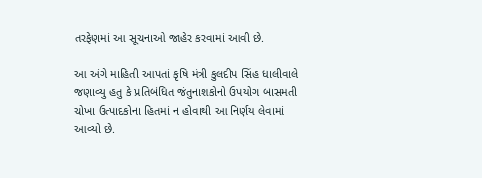તરફેણમાં આ સૂચનાઓ જાહેર કરવામાં આવી છે.

આ અંગે માહિતી આપતાં કૃષિ મંત્રી કુલદીપ સિંહ ધાલીવાલે જણાવ્યુ હતુ કે પ્રતિબંધિત જંતુનાશકોનો ઉપયોગ બાસમતી ચોખા ઉત્પાદકોના હિતમાં ન હોવાથી આ નિર્ણય લેવામાં આવ્યો છે.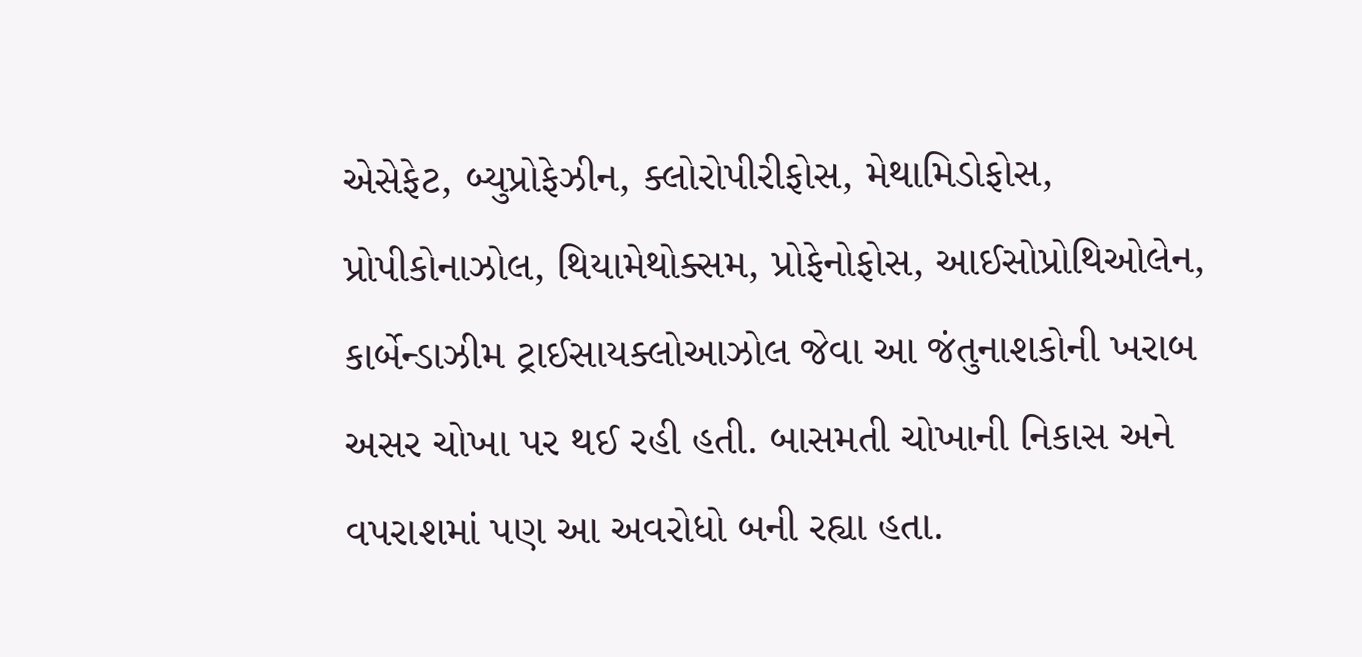એસેફેટ, બ્યુપ્રોફેઝીન, ક્લોરોપીરીફોસ, મેથામિડોફોસ, પ્રોપીકોનાઝોલ, થિયામેથોક્સમ, પ્રોફેનોફોસ, આઈસોપ્રોથિઓલેન, કાર્બેન્ડાઝીમ ટ્રાઈસાયક્લોઆઝોલ જેવા આ જંતુનાશકોની ખરાબ અસર ચોખા પર થઈ રહી હતી. બાસમતી ચોખાની નિકાસ અને વપરાશમાં પણ આ અવરોધો બની રહ્યા હતા.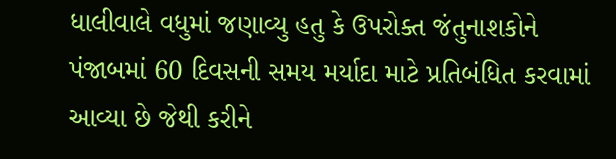ધાલીવાલે વધુમાં જણાવ્યુ હતુ કે ઉપરોક્ત જંતુનાશકોને પંજાબમાં 60 દિવસની સમય મર્યાદા માટે પ્રતિબંધિત કરવામાં આવ્યા છે જેથી કરીને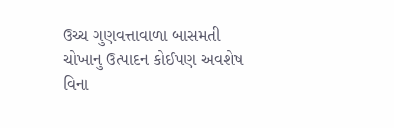ઉચ્ચ ગુણવત્તાવાળા બાસમતી ચોખાનુ ઉત્પાદન કોઈપણ અવશેષ વિના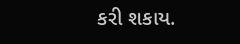કરી શકાય.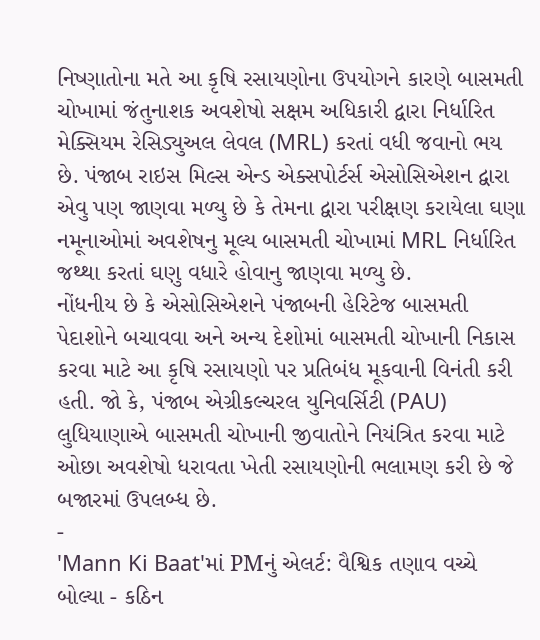નિષ્ણાતોના મતે આ કૃષિ રસાયણોના ઉપયોગને કારણે બાસમતી ચોખામાં જંતુનાશક અવશેષો સક્ષમ અધિકારી દ્વારા નિર્ધારિત મેક્સિયમ રેસિડ્યુઅલ લેવલ (MRL) કરતાં વધી જવાનો ભય છે. પંજાબ રાઇસ મિલ્સ એન્ડ એક્સપોર્ટર્સ એસોસિએશન દ્વારા એવુ પણ જાણવા મળ્યુ છે કે તેમના દ્વારા પરીક્ષણ કરાયેલા ઘણા નમૂનાઓમાં અવશેષનુ મૂલ્ય બાસમતી ચોખામાં MRL નિર્ધારિત જથ્થા કરતાં ઘણુ વધારે હોવાનુ જાણવા મળ્યુ છે.
નોંધનીય છે કે એસોસિએશને પંજાબની હેરિટેજ બાસમતી પેદાશોને બચાવવા અને અન્ય દેશોમાં બાસમતી ચોખાની નિકાસ કરવા માટે આ કૃષિ રસાયણો પર પ્રતિબંધ મૂકવાની વિનંતી કરી હતી. જો કે, પંજાબ એગ્રીકલ્ચરલ યુનિવર્સિટી (PAU) લુધિયાણાએ બાસમતી ચોખાની જીવાતોને નિયંત્રિત કરવા માટે ઓછા અવશેષો ધરાવતા ખેતી રસાયણોની ભલામણ કરી છે જે બજારમાં ઉપલબ્ધ છે.
-
'Mann Ki Baat'માં PMનું એલર્ટ: વૈશ્વિક તણાવ વચ્ચે બોલ્યા - કઠિન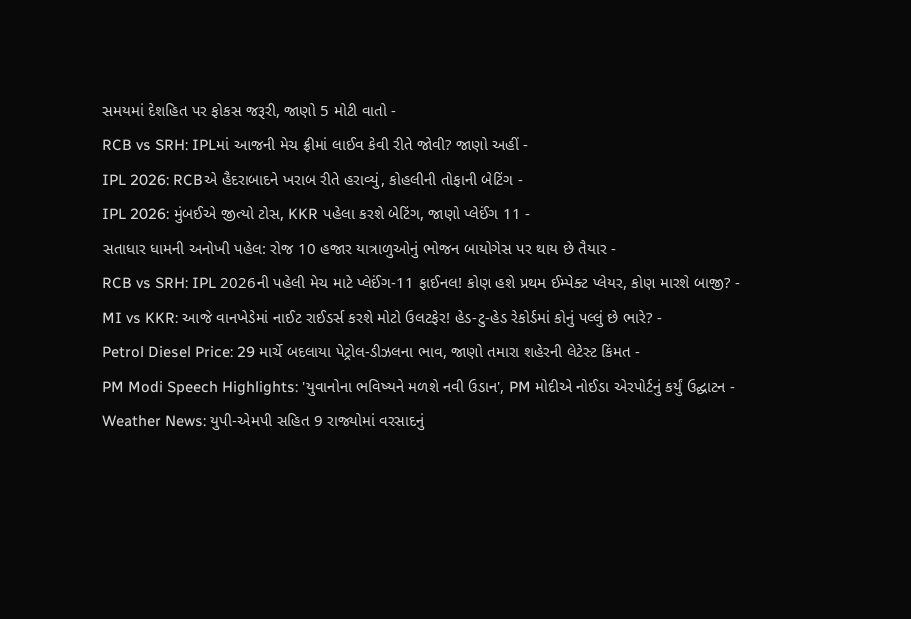સમયમાં દેશહિત પર ફોકસ જરૂરી, જાણો 5 મોટી વાતો -
RCB vs SRH: IPLમાં આજની મેચ ફ્રીમાં લાઈવ કેવી રીતે જોવી? જાણો અહીં -
IPL 2026: RCBએ હૈદરાબાદને ખરાબ રીતે હરાવ્યું, કોહલીની તોફાની બેટિંગ -
IPL 2026: મુંબઈએ જીત્યો ટોસ, KKR પહેલા કરશે બેટિંગ, જાણો પ્લેઈંગ 11 -
સતાધાર ધામની અનોખી પહેલ: રોજ 10 હજાર યાત્રાળુઓનું ભોજન બાયોગેસ પર થાય છે તૈયાર -
RCB vs SRH: IPL 2026ની પહેલી મેચ માટે પ્લેઈંગ-11 ફાઈનલ! કોણ હશે પ્રથમ ઈમ્પેક્ટ પ્લેયર, કોણ મારશે બાજી? -
MI vs KKR: આજે વાનખેડેમાં નાઈટ રાઈડર્સ કરશે મોટો ઉલટફેર! હેડ-ટુ-હેડ રેકોર્ડમાં કોનું પલ્લું છે ભારે? -
Petrol Diesel Price: 29 માર્ચે બદલાયા પેટ્રોલ-ડીઝલના ભાવ, જાણો તમારા શહેરની લેટેસ્ટ કિંમત -
PM Modi Speech Highlights: 'યુવાનોના ભવિષ્યને મળશે નવી ઉડાન', PM મોદીએ નોઈડા એરપોર્ટનું કર્યું ઉદ્ઘાટન -
Weather News: યુપી-એમપી સહિત 9 રાજ્યોમાં વરસાદનું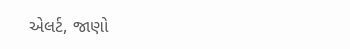એલર્ટ, જાણો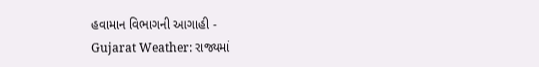હવામાન વિભાગની આગાહી -
Gujarat Weather: રાજ્યમાં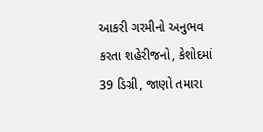આકરી ગરમીનો અનુભવ કરતા શહેરીજનો, કેશોદમાં 39 ડિગ્રી, જાણો તમારા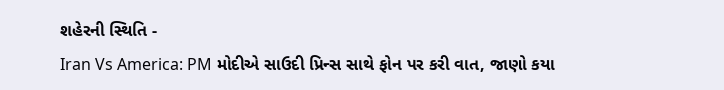શહેરની સ્થિતિ -
Iran Vs America: PM મોદીએ સાઉદી પ્રિન્સ સાથે ફોન પર કરી વાત, જાણો કયા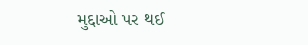મુદ્દાઓ પર થઈ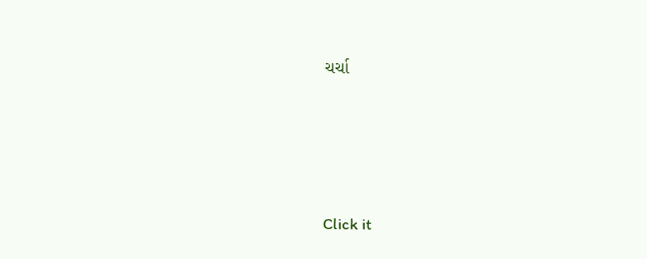ચર્ચા






Click it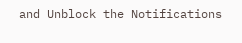and Unblock the Notifications